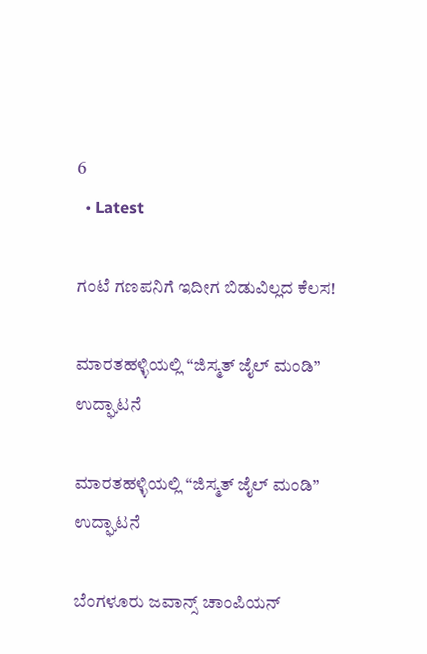6
  • Latest

ಗಂಟೆ ಗಣಪನಿಗೆ ಇದೀಗ ಬಿಡುವಿಲ್ಲದ ಕೆಲಸ!

ಮಾರತಹಳ್ಳಿಯಲ್ಲಿ “ಜಿಸ್ಮತ್ ಜೈಲ್ ಮಂಡಿ” ಉದ್ಘಾಟನೆ

ಮಾರತಹಳ್ಳಿಯಲ್ಲಿ “ಜಿಸ್ಮತ್ ಜೈಲ್ ಮಂಡಿ” ಉದ್ಘಾಟನೆ

ಬೆಂಗಳೂರು ಜವಾನ್ಸ್ ಚಾಂಪಿಯನ್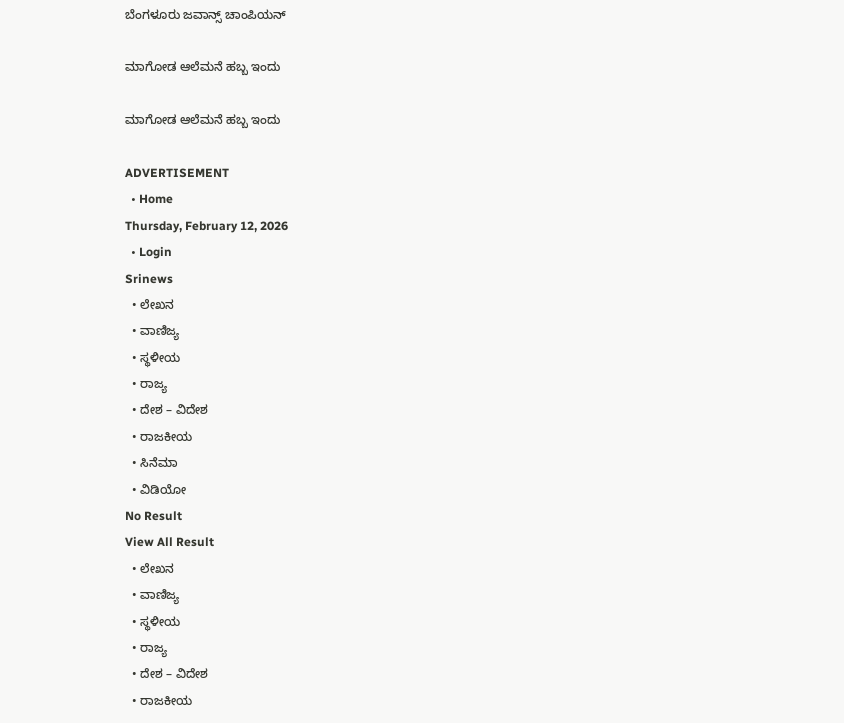ಬೆಂಗಳೂರು ಜವಾನ್ಸ್ ಚಾಂಪಿಯನ್

ಮಾಗೋಡ ಆಲೆಮನೆ ಹಬ್ಬ ಇಂದು

ಮಾಗೋಡ ಆಲೆಮನೆ ಹಬ್ಬ ಇಂದು

ADVERTISEMENT
  • Home
Thursday, February 12, 2026
  • Login
Srinews
  • ಲೇಖನ
  • ವಾಣಿಜ್ಯ
  • ಸ್ಥಳೀಯ
  • ರಾಜ್ಯ
  • ದೇಶ – ವಿದೇಶ
  • ರಾಜಕೀಯ
  • ಸಿನೆಮಾ
  • ವಿಡಿಯೋ
No Result
View All Result
  • ಲೇಖನ
  • ವಾಣಿಜ್ಯ
  • ಸ್ಥಳೀಯ
  • ರಾಜ್ಯ
  • ದೇಶ – ವಿದೇಶ
  • ರಾಜಕೀಯ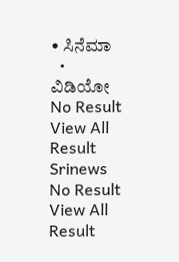• ಸಿನೆಮಾ
  • ವಿಡಿಯೋ
No Result
View All Result
Srinews
No Result
View All Result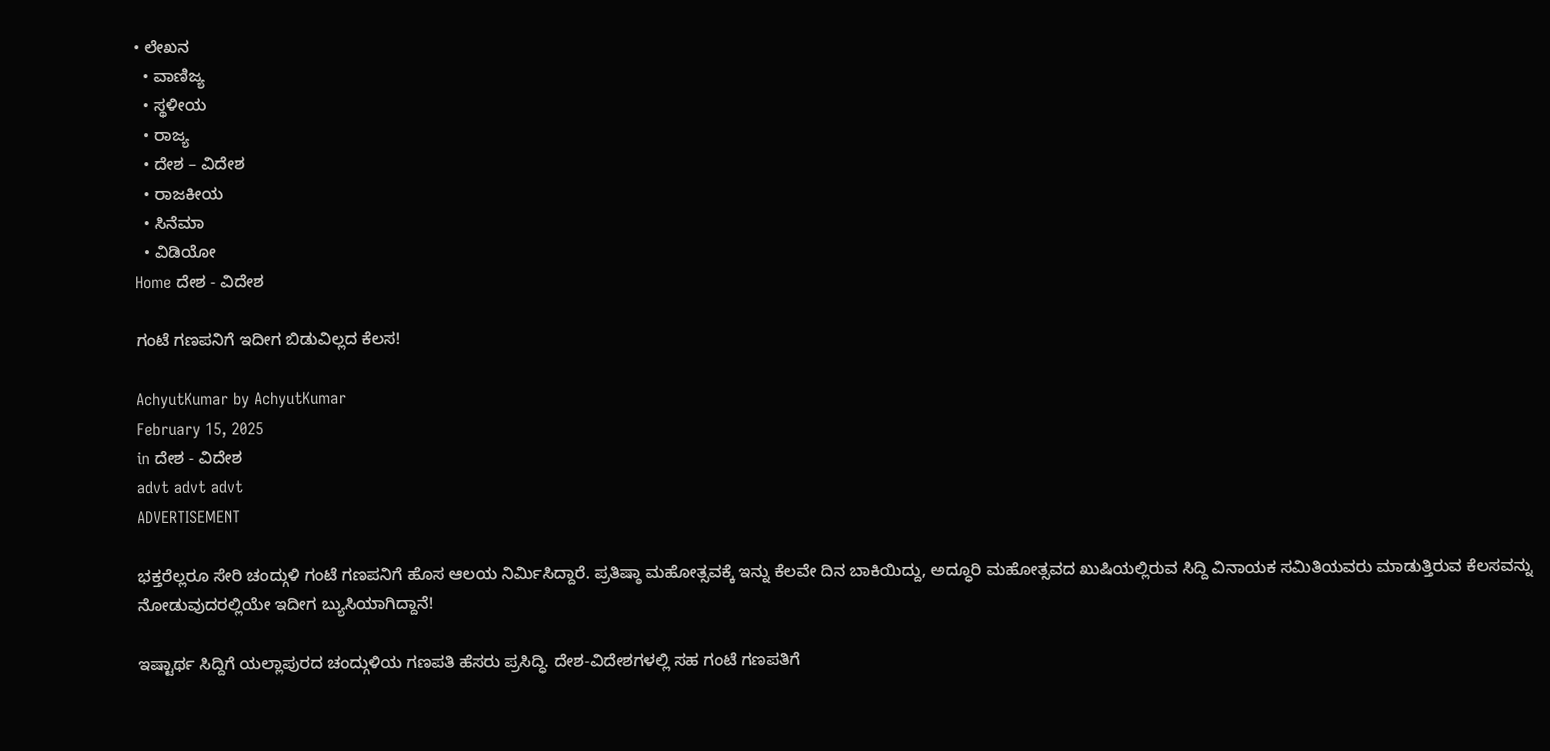• ಲೇಖನ
  • ವಾಣಿಜ್ಯ
  • ಸ್ಥಳೀಯ
  • ರಾಜ್ಯ
  • ದೇಶ – ವಿದೇಶ
  • ರಾಜಕೀಯ
  • ಸಿನೆಮಾ
  • ವಿಡಿಯೋ
Home ದೇಶ - ವಿದೇಶ

ಗಂಟೆ ಗಣಪನಿಗೆ ಇದೀಗ ಬಿಡುವಿಲ್ಲದ ಕೆಲಸ!

AchyutKumar by AchyutKumar
February 15, 2025
in ದೇಶ - ವಿದೇಶ
advt advt advt
ADVERTISEMENT

ಭಕ್ತರೆಲ್ಲರೂ ಸೇರಿ ಚಂದ್ಗುಳಿ ಗಂಟೆ ಗಣಪನಿಗೆ ಹೊಸ ಆಲಯ ನಿರ್ಮಿಸಿದ್ದಾರೆ. ಪ್ರತಿಷ್ಠಾ ಮಹೋತ್ಸವಕ್ಕೆ ಇನ್ನು ಕೆಲವೇ ದಿನ ಬಾಕಿಯಿದ್ದು, ಅದ್ಧೂರಿ ಮಹೋತ್ಸವದ ಖುಷಿಯಲ್ಲಿರುವ ಸಿದ್ದಿ ವಿನಾಯಕ ಸಮಿತಿಯವರು ಮಾಡುತ್ತಿರುವ ಕೆಲಸವನ್ನು ನೋಡುವುದರಲ್ಲಿಯೇ ಇದೀಗ ಬ್ಯುಸಿಯಾಗಿದ್ದಾನೆ!

ಇಷ್ಟಾರ್ಥ ಸಿದ್ದಿಗೆ ಯಲ್ಲಾಪುರದ ಚಂದ್ಗುಳಿಯ ಗಣಪತಿ ಹೆಸರು ಪ್ರಸಿದ್ಧಿ. ದೇಶ-ವಿದೇಶಗಳಲ್ಲಿ ಸಹ ಗಂಟೆ ಗಣಪತಿಗೆ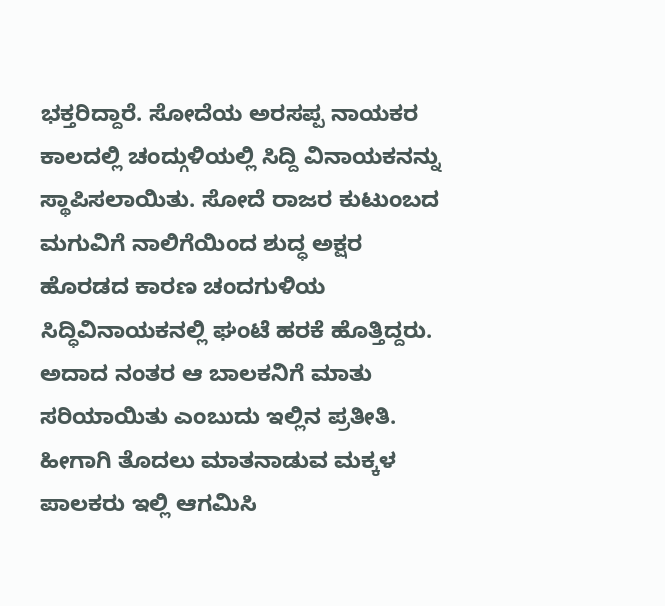ಭಕ್ತರಿದ್ದಾರೆ. ಸೋದೆಯ ಅರಸಪ್ಪ ನಾಯಕರ ಕಾಲದಲ್ಲಿ ಚಂದ್ಗುಳಿಯಲ್ಲಿ ಸಿದ್ದಿ ವಿನಾಯಕನನ್ನು ಸ್ಥಾಪಿಸಲಾಯಿತು. ಸೋದೆ ರಾಜರ ಕುಟುಂಬದ ಮಗುವಿಗೆ ನಾಲಿಗೆಯಿಂದ ಶುದ್ಧ ಅಕ್ಷರ ಹೊರಡದ ಕಾರಣ ಚಂದಗುಳಿಯ ಸಿದ್ಧಿವಿನಾಯಕನಲ್ಲಿ ಘಂಟೆ ಹರಕೆ ಹೊತ್ತಿದ್ದರು. ಅದಾದ ನಂತರ ಆ ಬಾಲಕನಿಗೆ ಮಾತು ಸರಿಯಾಯಿತು ಎಂಬುದು ಇಲ್ಲಿನ ಪ್ರತೀತಿ. ಹೀಗಾಗಿ ತೊದಲು ಮಾತನಾಡುವ ಮಕ್ಕಳ ಪಾಲಕರು ಇಲ್ಲಿ ಆಗಮಿಸಿ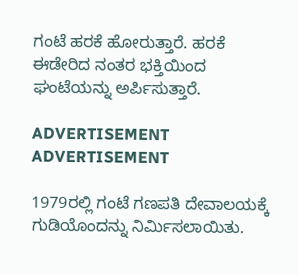ಗಂಟೆ ಹರಕೆ ಹೋರುತ್ತಾರೆ. ಹರಕೆ ಈಡೇರಿದ ನಂತರ ಭಕ್ತಿಯಿಂದ ಘಂಟೆಯನ್ನು ಅರ್ಪಿಸುತ್ತಾರೆ.

ADVERTISEMENT
ADVERTISEMENT

1979ರಲ್ಲಿ ಗಂಟೆ ಗಣಪತಿ ದೇವಾಲಯಕ್ಕೆ ಗುಡಿಯೊಂದನ್ನು ನಿರ್ಮಿಸಲಾಯಿತು.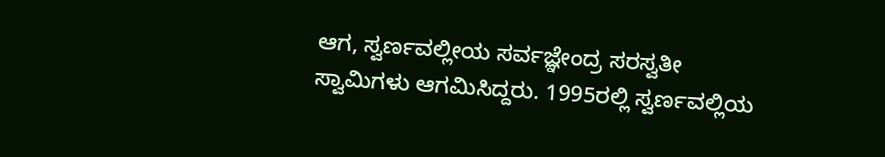ಆಗ, ಸ್ವರ್ಣವಲ್ಲೀಯ ಸರ್ವಜ್ಞೇಂದ್ರ ಸರಸ್ವತೀ ಸ್ವಾಮಿಗಳು ಆಗಮಿಸಿದ್ದರು. 1995ರಲ್ಲಿ ಸ್ವರ್ಣವಲ್ಲಿಯ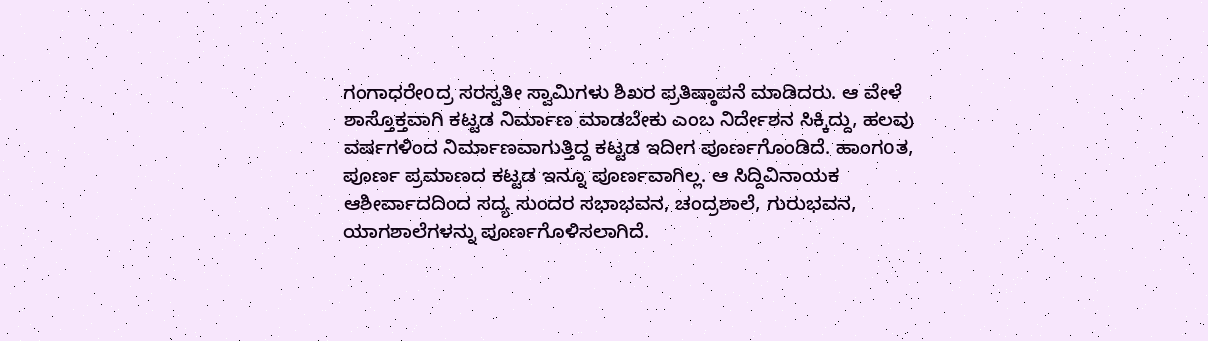ಗಂಗಾಧರೇoದ್ರ ಸರಸ್ವತೀ ಸ್ವಾಮಿಗಳು ಶಿಖರ ಪ್ರತಿಷ್ಠಾಪನೆ ಮಾಡಿದರು. ಆ ವೇಳೆ ಶಾಸ್ತೊಕ್ತವಾಗಿ ಕಟ್ಟಡ ನಿರ್ಮಾಣ ಮಾಡಬೇಕು ಎಂಬ ನಿರ್ದೇಶನ ಸಿಕ್ಕಿದ್ದು, ಹಲವು ವರ್ಷಗಳಿಂದ ನಿರ್ಮಾಣವಾಗುತ್ತಿದ್ದ ಕಟ್ಟಡ ಇದೀಗ ಪೂರ್ಣಗೊಂಡಿದೆ. ಹಾಂಗoತ, ಪೂರ್ಣ ಪ್ರಮಾಣದ ಕಟ್ಟಡ ಇನ್ನೂ ಪೂರ್ಣವಾಗಿಲ್ಲ. ಆ ಸಿದ್ದಿವಿನಾಯಕ ಆಶೀರ್ವಾದದಿಂದ ಸದ್ಯ ಸುಂದರ ಸಭಾಭವನ, ಚಂದ್ರಶಾಲೆ, ಗುರುಭವನ, ಯಾಗಶಾಲೆಗಳನ್ನು ಪೂರ್ಣಗೊಳಿಸಲಾಗಿದೆ.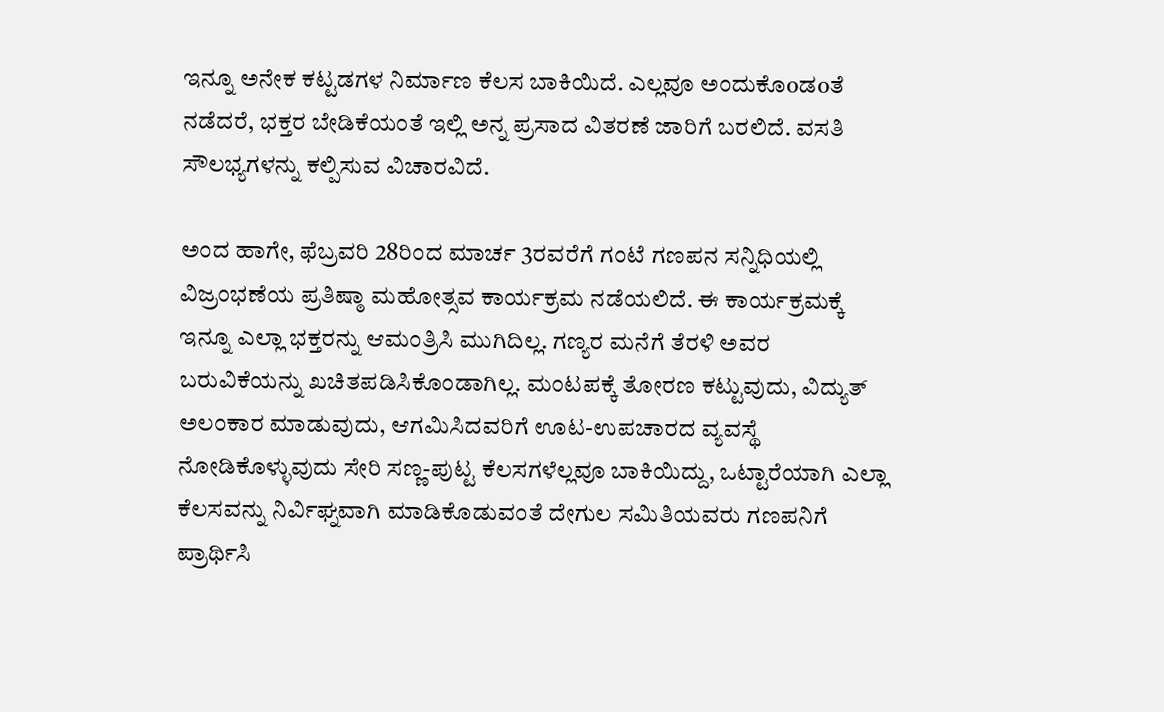ಇನ್ನೂ ಅನೇಕ ಕಟ್ಟಡಗಳ ನಿರ್ಮಾಣ ಕೆಲಸ ಬಾಕಿಯಿದೆ. ಎಲ್ಲವೂ ಅಂದುಕೊoಡoತೆ ನಡೆದರೆ, ಭಕ್ತರ ಬೇಡಿಕೆಯಂತೆ ಇಲ್ಲಿ ಅನ್ನ ಪ್ರಸಾದ ವಿತರಣೆ ಜಾರಿಗೆ ಬರಲಿದೆ. ವಸತಿ ಸೌಲಭ್ಯಗಳನ್ನು ಕಲ್ಪಿಸುವ ವಿಚಾರವಿದೆ.

ಅಂದ ಹಾಗೇ, ಫೆಬ್ರವರಿ 28ರಿಂದ ಮಾರ್ಚ 3ರವರೆಗೆ ಗಂಟೆ ಗಣಪನ ಸನ್ನಿಧಿಯಲ್ಲಿ ವಿಜ್ರಂಭಣೆಯ ಪ್ರತಿಷ್ಠಾ ಮಹೋತ್ಸವ ಕಾರ್ಯಕ್ರಮ ನಡೆಯಲಿದೆ. ಈ ಕಾರ್ಯಕ್ರಮಕ್ಕೆ ಇನ್ನೂ ಎಲ್ಲಾ ಭಕ್ತರನ್ನು ಆಮಂತ್ರಿಸಿ ಮುಗಿದಿಲ್ಲ. ಗಣ್ಯರ ಮನೆಗೆ ತೆರಳಿ ಅವರ ಬರುವಿಕೆಯನ್ನು ಖಚಿತಪಡಿಸಿಕೊಂಡಾಗಿಲ್ಲ. ಮಂಟಪಕ್ಕೆ ತೋರಣ ಕಟ್ಟುವುದು, ವಿದ್ಯುತ್ ಅಲಂಕಾರ ಮಾಡುವುದು, ಆಗಮಿಸಿದವರಿಗೆ ಊಟ-ಉಪಚಾರದ ವ್ಯವಸ್ಥೆ ನೋಡಿಕೊಳ್ಳುವುದು ಸೇರಿ ಸಣ್ಣ-ಪುಟ್ಟ ಕೆಲಸಗಳೆಲ್ಲವೂ ಬಾಕಿಯಿದ್ದು, ಒಟ್ಟಾರೆಯಾಗಿ ಎಲ್ಲಾ ಕೆಲಸವನ್ನು ನಿರ್ವಿಘ್ನವಾಗಿ ಮಾಡಿಕೊಡುವಂತೆ ದೇಗುಲ ಸಮಿತಿಯವರು ಗಣಪನಿಗೆ ಪ್ರಾರ್ಥಿಸಿ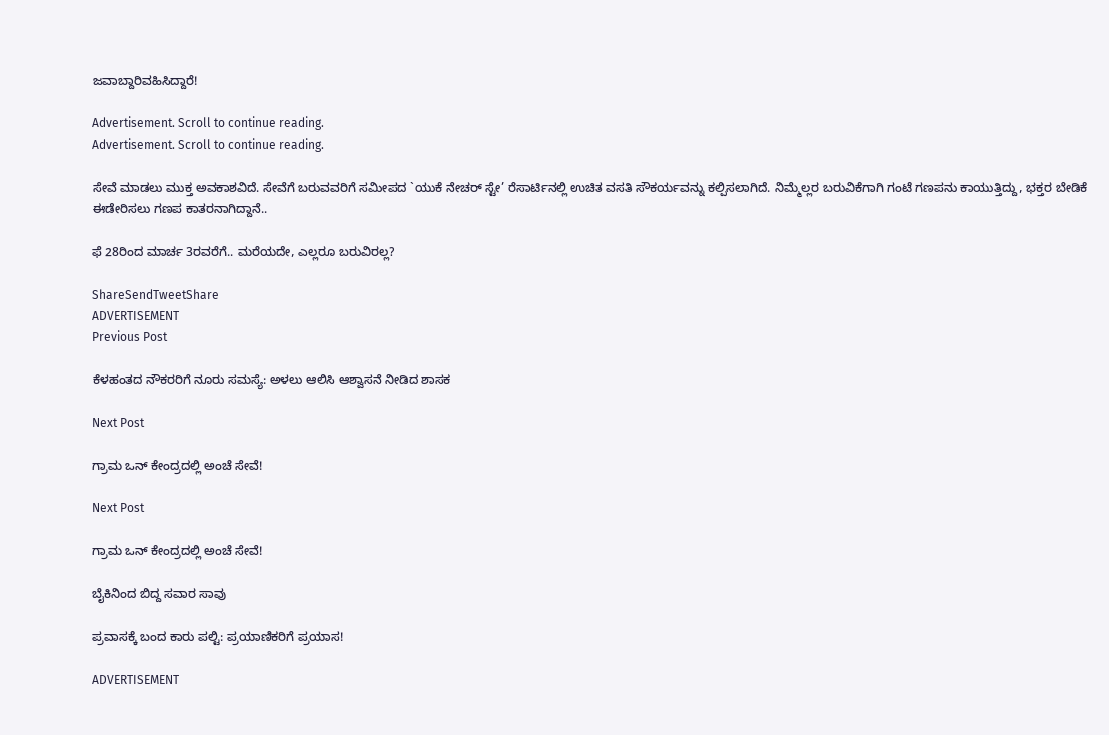ಜವಾಬ್ದಾರಿವಹಿಸಿದ್ದಾರೆ!

Advertisement. Scroll to continue reading.
Advertisement. Scroll to continue reading.

ಸೇವೆ ಮಾಡಲು ಮುಕ್ತ ಅವಕಾಶವಿದೆ. ಸೇವೆಗೆ ಬರುವವರಿಗೆ ಸಮೀಪದ `ಯುಕೆ ನೇಚರ್ ಸ್ಟೇ’ ರೆಸಾರ್ಟಿನಲ್ಲಿ ಉಚಿತ ವಸತಿ ಸೌಕರ್ಯವನ್ನು ಕಲ್ಪಿಸಲಾಗಿದೆ. ನಿಮ್ಮೆಲ್ಲರ ಬರುವಿಕೆಗಾಗಿ ಗಂಟೆ ಗಣಪನು ಕಾಯುತ್ತಿದ್ದು, ಭಕ್ತರ ಬೇಡಿಕೆ ಈಡೇರಿಸಲು ಗಣಪ ಕಾತರನಾಗಿದ್ದಾನೆ..

ಫೆ 28ರಿಂದ ಮಾರ್ಚ 3ರವರೆಗೆ.. ಮರೆಯದೇ, ಎಲ್ಲರೂ ಬರುವಿರಲ್ಲ?

ShareSendTweetShare
ADVERTISEMENT
Previous Post

ಕೆಳಹಂತದ ನೌಕರರಿಗೆ ನೂರು ಸಮಸ್ಯೆ: ಅಳಲು ಆಲಿಸಿ ಆಶ್ವಾಸನೆ ನೀಡಿದ ಶಾಸಕ

Next Post

ಗ್ರಾಮ ಒನ್ ಕೇಂದ್ರದಲ್ಲಿ ಅಂಚೆ ಸೇವೆ!

Next Post

ಗ್ರಾಮ ಒನ್ ಕೇಂದ್ರದಲ್ಲಿ ಅಂಚೆ ಸೇವೆ!

ಬೈಕಿನಿಂದ ಬಿದ್ದ ಸವಾರ ಸಾವು

ಪ್ರವಾಸಕ್ಕೆ ಬಂದ ಕಾರು ಪಲ್ಟಿ: ಪ್ರಯಾಣಿಕರಿಗೆ ಪ್ರಯಾಸ!

ADVERTISEMENT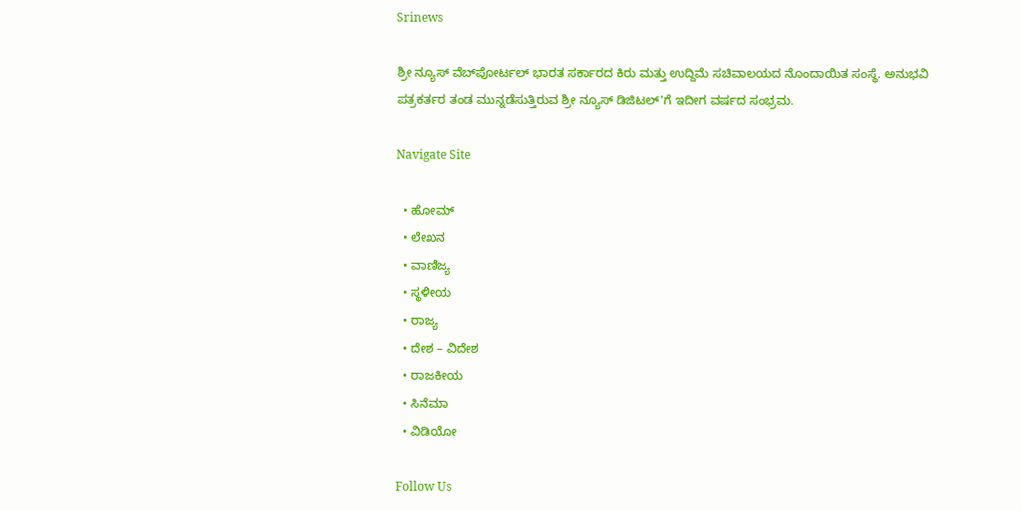Srinews

ಶ್ರೀ ನ್ಯೂಸ್ ವೆಬ್‌ಪೋರ್ಟಲ್ ಭಾರತ ಸರ್ಕಾರದ ಕಿರು ಮತ್ತು ಉದ್ದಿಮೆ ಸಚಿವಾಲಯದ ನೊಂದಾಯಿತ ಸಂಸ್ಥೆ. ಅನುಭವಿ ಪತ್ರಕರ್ತರ ತಂಡ ಮುನ್ನಡೆಸುತ್ತಿರುವ ಶ್ರೀ ನ್ಯೂಸ್ ಡಿಜಿಟಲ್'ಗೆ ಇದೀಗ ವರ್ಷದ ಸಂಭ್ರಮ.

Navigate Site

  • ಹೋಮ್
  • ಲೇಖನ
  • ವಾಣಿಜ್ಯ
  • ಸ್ಥಳೀಯ
  • ರಾಜ್ಯ
  • ದೇಶ – ವಿದೇಶ
  • ರಾಜಕೀಯ
  • ಸಿನೆಮಾ
  • ವಿಡಿಯೋ

Follow Us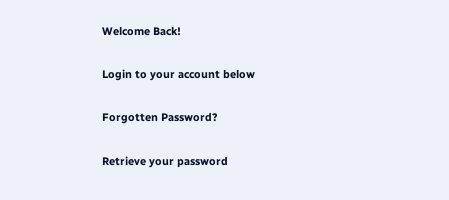Welcome Back!

Login to your account below

Forgotten Password?

Retrieve your password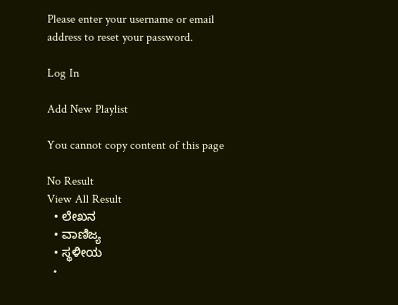Please enter your username or email address to reset your password.

Log In

Add New Playlist

You cannot copy content of this page

No Result
View All Result
  • ಲೇಖನ
  • ವಾಣಿಜ್ಯ
  • ಸ್ಥಳೀಯ
  •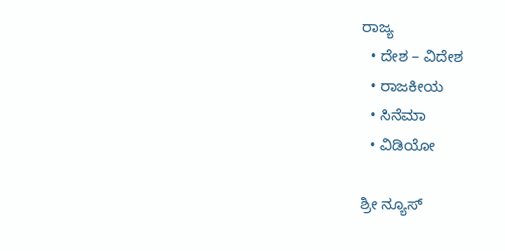ರಾಜ್ಯ
  • ದೇಶ – ವಿದೇಶ
  • ರಾಜಕೀಯ
  • ಸಿನೆಮಾ
  • ವಿಡಿಯೋ

ಶ್ರೀ ನ್ಯೂಸ್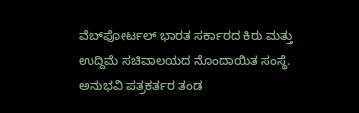ವೆಬ್‌ಪೋರ್ಟಲ್ ಭಾರತ ಸರ್ಕಾರದ ಕಿರು ಮತ್ತು ಉದ್ದಿಮೆ ಸಚಿವಾಲಯದ ನೊಂದಾಯಿತ ಸಂಸ್ಥೆ. ಅನುಭವಿ ಪತ್ರಕರ್ತರ ತಂಡ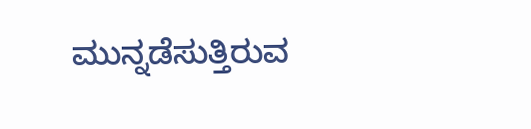ಮುನ್ನಡೆಸುತ್ತಿರುವ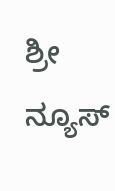ಶ್ರೀ ನ್ಯೂಸ್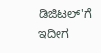ಡಿಜಿಟಲ್'ಗೆ ಇದೀಗ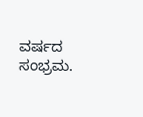ವರ್ಷದ ಸಂಭ್ರಮ.